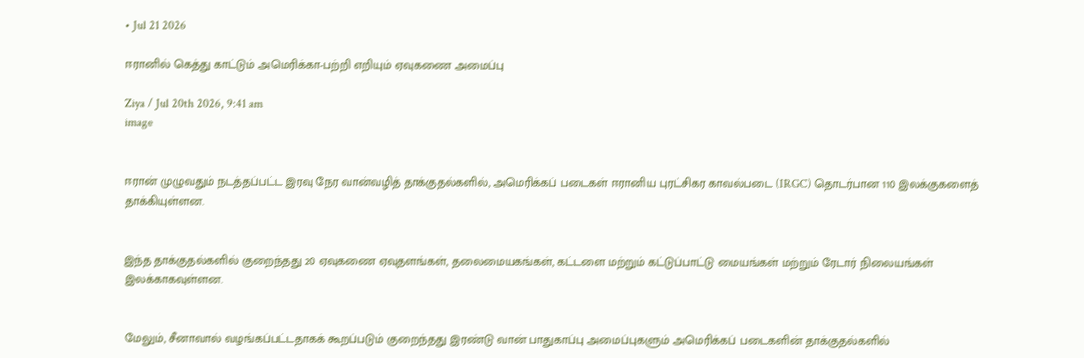• Jul 21 2026

ஈரானில் கெத்து காட்டும் அமெரிக்கா-பற்றி எறியும் ஏவுகணை அமைப்பு

Ziya / Jul 20th 2026, 9:41 am
image


ஈரான் முழுவதும் நடத்தப்பட்ட இரவு நேர வான்வழித் தாக்குதல்களில், அமெரிக்கப் படைகள் ஈரானிய புரட்சிகர காவல்படை (IRGC) தொடர்பான 110 இலக்குகளைத் தாக்கியுள்ளன.


இந்த தாக்குதல்களில் குறைந்தது 20 ஏவுகணை ஏவுதளங்கள், தலைமையகங்கள், கட்டளை மற்றும் கட்டுப்பாட்டு மையங்கள் மற்றும் ரேடார் நிலையங்கள் இலக்காகவுள்ளன.


மேலும், சீனாவால் வழங்கப்பட்டதாகக் கூறப்படும் குறைந்தது இரண்டு வான் பாதுகாப்பு அமைப்புகளும் அமெரிக்கப் படைகளின் தாக்குதல்களில்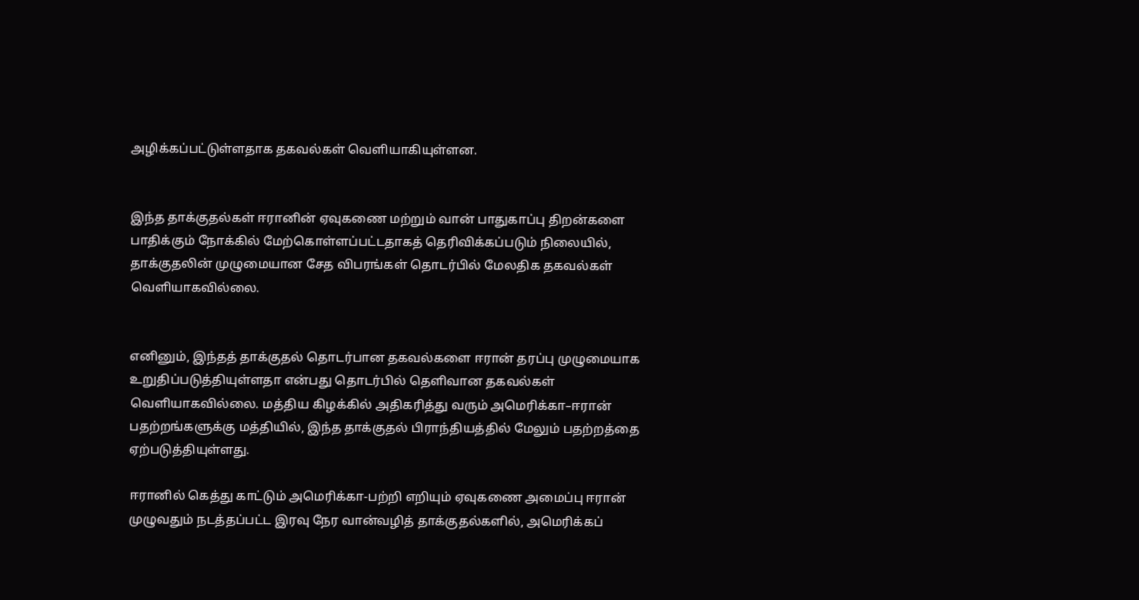அழிக்கப்பட்டுள்ளதாக தகவல்கள் வெளியாகியுள்ளன.


இந்த தாக்குதல்கள் ஈரானின் ஏவுகணை மற்றும் வான் பாதுகாப்பு திறன்களை பாதிக்கும் நோக்கில் மேற்கொள்ளப்பட்டதாகத் தெரிவிக்கப்படும் நிலையில், தாக்குதலின் முழுமையான சேத விபரங்கள் தொடர்பில் மேலதிக தகவல்கள் வெளியாகவில்லை.


எனினும், இந்தத் தாக்குதல் தொடர்பான தகவல்களை ஈரான் தரப்பு முழுமையாக உறுதிப்படுத்தியுள்ளதா என்பது தொடர்பில் தெளிவான தகவல்கள் வெளியாகவில்லை. மத்திய கிழக்கில் அதிகரித்து வரும் அமெரிக்கா–ஈரான் பதற்றங்களுக்கு மத்தியில், இந்த தாக்குதல் பிராந்தியத்தில் மேலும் பதற்றத்தை ஏற்படுத்தியுள்ளது.

ஈரானில் கெத்து காட்டும் அமெரிக்கா-பற்றி எறியும் ஏவுகணை அமைப்பு ஈரான் முழுவதும் நடத்தப்பட்ட இரவு நேர வான்வழித் தாக்குதல்களில், அமெரிக்கப்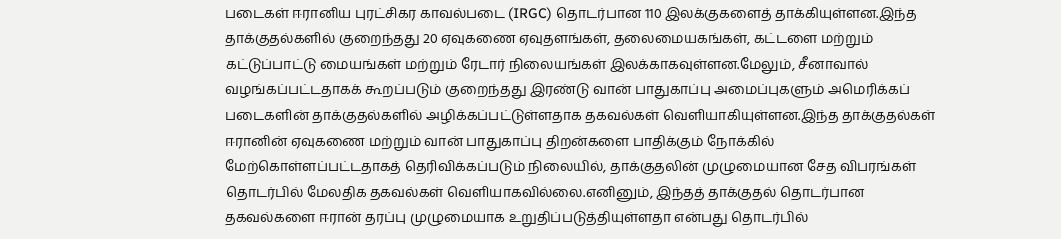படைகள் ஈரானிய புரட்சிகர காவல்படை (IRGC) தொடர்பான 110 இலக்குகளைத் தாக்கியுள்ளன.இந்த தாக்குதல்களில் குறைந்தது 20 ஏவுகணை ஏவுதளங்கள், தலைமையகங்கள், கட்டளை மற்றும் கட்டுப்பாட்டு மையங்கள் மற்றும் ரேடார் நிலையங்கள் இலக்காகவுள்ளன.மேலும், சீனாவால் வழங்கப்பட்டதாகக் கூறப்படும் குறைந்தது இரண்டு வான் பாதுகாப்பு அமைப்புகளும் அமெரிக்கப் படைகளின் தாக்குதல்களில் அழிக்கப்பட்டுள்ளதாக தகவல்கள் வெளியாகியுள்ளன.இந்த தாக்குதல்கள் ஈரானின் ஏவுகணை மற்றும் வான் பாதுகாப்பு திறன்களை பாதிக்கும் நோக்கில் மேற்கொள்ளப்பட்டதாகத் தெரிவிக்கப்படும் நிலையில், தாக்குதலின் முழுமையான சேத விபரங்கள் தொடர்பில் மேலதிக தகவல்கள் வெளியாகவில்லை.எனினும், இந்தத் தாக்குதல் தொடர்பான தகவல்களை ஈரான் தரப்பு முழுமையாக உறுதிப்படுத்தியுள்ளதா என்பது தொடர்பில்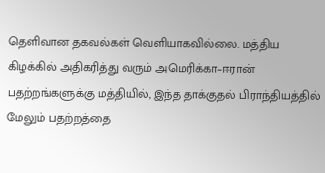தெளிவான தகவல்கள் வெளியாகவில்லை. மத்திய கிழக்கில் அதிகரித்து வரும் அமெரிக்கா–ஈரான் பதற்றங்களுக்கு மத்தியில், இந்த தாக்குதல் பிராந்தியத்தில் மேலும் பதற்றத்தை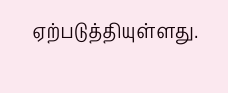ஏற்படுத்தியுள்ளது.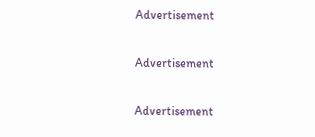Advertisement

Advertisement

Advertisement